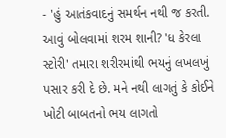- 'હું આતંકવાદનું સમર્થન નથી જ કરતી. આવું બોલવામાં શરમ શાની? 'ધ કેરલા સ્ટોરી' તમારા શરીરમાંથી ભયનું લખલખું પસાર કરી દે છે. મને નથી લાગતું કે કોઈને ખોટી બાબતનો ભય લાગતો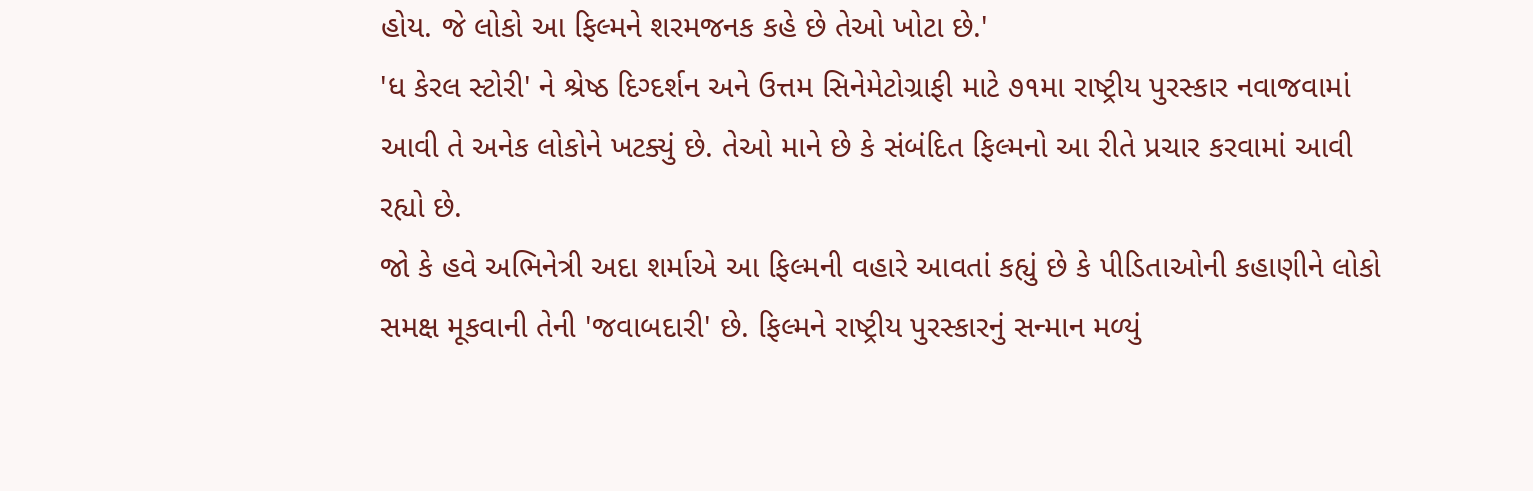હોય. જે લોકો આ ફિલ્મને શરમજનક કહે છે તેઓ ખોટા છે.'
'ધ કેરલ સ્ટોરી' ને શ્રેષ્ઠ દિગ્દર્શન અને ઉત્તમ સિનેમેટોગ્રાફી માટે ૭૧મા રાષ્ટ્રીય પુરસ્કાર નવાજવામાં આવી તે અનેક લોકોને ખટક્યું છે. તેઓ માને છે કે સંબંદિત ફિલ્મનો આ રીતે પ્રચાર કરવામાં આવી રહ્યો છે.
જો કે હવે અભિનેત્રી અદા શર્માએ આ ફિલ્મની વહારે આવતાં કહ્યું છે કે પીડિતાઓની કહાણીને લોકો સમક્ષ મૂકવાની તેની 'જવાબદારી' છે. ફિલ્મને રાષ્ટ્રીય પુરસ્કારનું સન્માન મળ્યું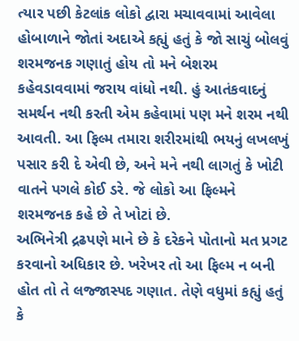ત્યાર પછી કેટલાંક લોકો દ્વારા મચાવવામાં આવેલા હોબાળાને જોતાં અદાએ કહ્યું હતું કે જો સાચું બોલવું શરમજનક ગણાતું હોય તો મને બેશરમ કહેવડાવવામાં જરાય વાંધો નથી. હું આતંકવાદનું સમર્થન નથી કરતી એમ કહેવામાં પણ મને શરમ નથી આવતી. આ ફિલ્મ તમારા શરીરમાંથી ભયનું લખલખું પસાર કરી દે એવી છે, અને મને નથી લાગતું કે ખોટી વાતને પગલે કોઈ ડરે. જે લોકો આ ફિલ્મને શરમજનક કહે છે તે ખોટાં છે.
અભિનેત્રી દ્રઢપણે માને છે કે દરેકને પોતાનો મત પ્રગટ કરવાનો અધિકાર છે. ખરેખર તો આ ફિલ્મ ન બની હોત તો તે લજ્જાસ્પદ ગણાત. તેણે વધુમાં કહ્યું હતું કે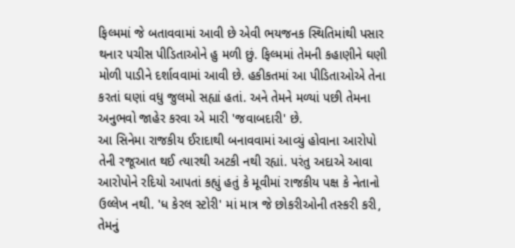ફિલ્મમાં જે બતાવવામાં આવી છે એવી ભયજનક સ્થિતિમાંથી પસાર થનાર પચીસ પીડિતાઓને હુ મળી છું. ફિલ્મમાં તેમની કહાણીને ઘણી મોળી પાડીને દર્શાવવામાં આવી છે. હકીકતમાં આ પીડિતાઓએ તેના કરતાં ઘણાં વધુ જુલમો સહ્યાં હતાં. અને તેમને મળ્યાં પછી તેમના અનુભવો જાહેર કરવા એ મારી 'જવાબદારી' છે.
આ સિનેમા રાજકીય ઈરાદાથી બનાવવામાં આવ્યું હોવાના આરોપો તેની રજૂઆત થઈ ત્યારથી અટકી નથી રહ્યાં. પરંતુ અદાએ આવા આરોપોને રદિયો આપતાં કહ્યું હતું કે મૂવીમાં રાજકીય પક્ષ કે નેતાનો ઉલ્લેખ નથી. 'ધ કેરલ સ્ટોરી' માં માત્ર જે છોકરીઓની તસ્કરી કરી, તેમનું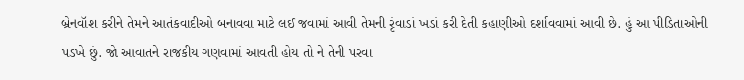બ્રેનવૉશ કરીને તેમને આતંકવાદીઓ બનાવવા માટે લઈ જવામાં આવી તેમની રૃંવાડાં ખડાં કરી દેતી કહાણીઓ દર્શાવવામાં આવી છે. હું આ પીડિતાઓની પડખે છું. જો આવાતને રાજકીય ગણવામાં આવતી હોય તો ને તેની પરવા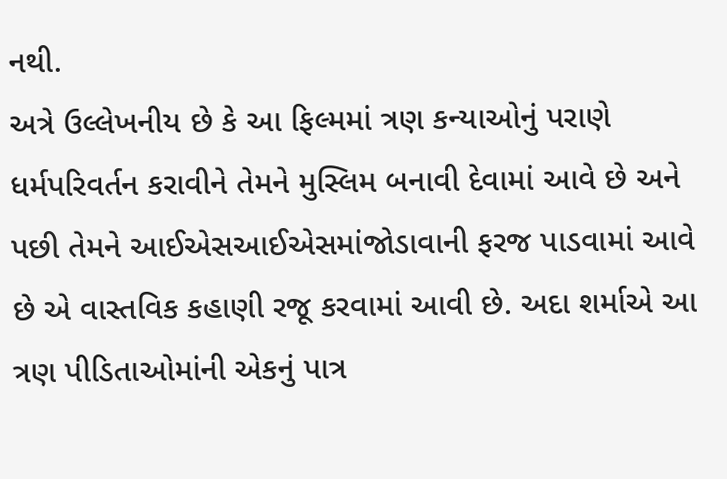નથી.
અત્રે ઉલ્લેખનીય છે કે આ ફિલ્મમાં ત્રણ કન્યાઓનું પરાણે ધર્મપરિવર્તન કરાવીને તેમને મુસ્લિમ બનાવી દેવામાં આવે છે અને પછી તેમને આઈએસઆઈએસમાંજોડાવાની ફરજ પાડવામાં આવે છે એ વાસ્તવિક કહાણી રજૂ કરવામાં આવી છે. અદા શર્માએ આ ત્રણ પીડિતાઓમાંની એકનું પાત્ર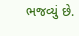ભજવ્યું છે.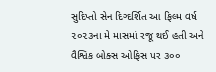સુદિપ્તો સેન દિગ્દર્શિત આ ફિલ્મ વર્ષ ૨૦૨૩ના મે માસમાં રજૂ થઈ હતી અને વૈશ્વિક બોક્સ ઓફિસ પર ૩૦૦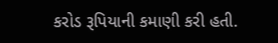કરોડ રૂપિયાની કમાણી કરી હતી.